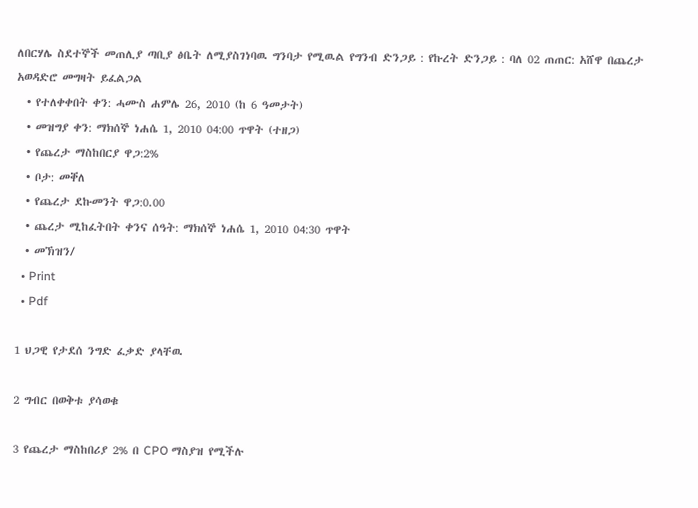ለበርሃሌ ስደተኞች መጠሊያ ጣቢያ ፅቤት ለሚያስገነባዉ ግንባታ የሚዉል የግንብ ድንጋይ : የኩረት ድንጋይ : ባለ 02 ጠጠር: አሸዋ በጨረታ አወዳድሮ መግዛት ይፈልጋል
  • የተለቀቀበት ቀን: ሓሙስ ሐምሌ 26, 2010 (ከ 6 ዓመታት)
  • መዝግያ ቀን: ማክሰኞ ነሐሴ 1, 2010 04:00 ጥዋት (ተዘጋ)
  • የጨረታ ማስከበርያ ዋጋ:2%
  • ቦታ: መቐለ
  • የጨረታ ደኩመንት ዋጋ:0.00
  • ጨረታ ሚከፈትበት ቀንና ሰዓት: ማክሰኞ ነሐሴ 1, 2010 04:30 ጥዋት
  • መኽዝን/
  • Print
  • Pdf

1 ህጋዊ የታደሰ ንግድ ፈቃድ ያላቸዉ

2 ግብር በወቅቱ ያሳወቁ

3 የጨረታ ማስከበሪያ 2% በ CPO ማስያዝ የሚችሉ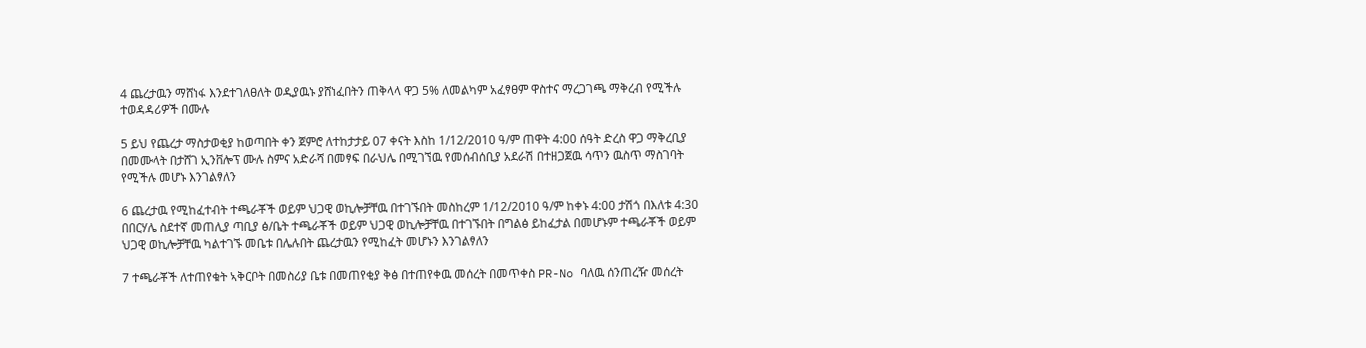4 ጨረታዉን ማሸነፋ እንደተገለፀለት ወዲያዉኑ ያሸነፈበትን ጠቅላላ ዋጋ 5% ለመልካም አፈፃፀም ዋስተና ማረጋገጫ ማቅረብ የሚችሉ ተወዳዳሪዎች በሙሉ

5 ይህ የጨረታ ማስታወቂያ ከወጣበት ቀን ጀምሮ ለተከታታይ 07 ቀናት እስከ 1/12/2010 ዓ/ም ጠዋት 4:00 ሰዓት ድረስ ዋጋ ማቅረቢያ በመሙላት በታሸገ ኢንቨሎፕ ሙሉ ስምና አድራሻ በመፃፍ በራህሌ በሚገኘዉ የመሰብሰቢያ አደራሽ በተዘጋጀዉ ሳጥን ዉስጥ ማስገባት የሚችሉ መሆኑ እንገልፃለን

6 ጨረታዉ የሚከፈተብት ተጫራቾች ወይም ህጋዊ ወኪሎቻቸዉ በተገኙበት መስከረም 1/12/2010 ዓ/ም ከቀኑ 4:00 ታሽጎ በእለቱ 4:30 በበርሃሌ ስደተኛ መጠሊያ ጣቢያ ፅ/ቤት ተጫራቾች ወይም ህጋዊ ወኪሎቻቸዉ በተገኙበት በግልፅ ይከፈታል በመሆኑም ተጫራቾች ወይም ህጋዊ ወኪሎቻቸዉ ካልተገኙ መቤቱ በሌሉበት ጨረታዉን የሚከፈት መሆኑን እንገልፃለን

7 ተጫራቾች ለተጠየቁት ኣቅርቦት በመስሪያ ቤቱ በመጠየቂያ ቅፅ በተጠየቀዉ መሰረት በመጥቀስ PR-No ባለዉ ሰንጠረዥ መሰረት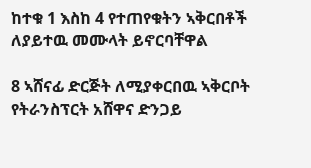ከተቁ 1 እስከ 4 የተጠየቁትን ኣቅርበቶች ለያይተዉ መሙላት ይኖርባቸዋል

8 ኣሸናፊ ድርጅት ለሚያቀርበዉ ኣቅርቦት የትራንስፕርት አሸዋና ድንጋይ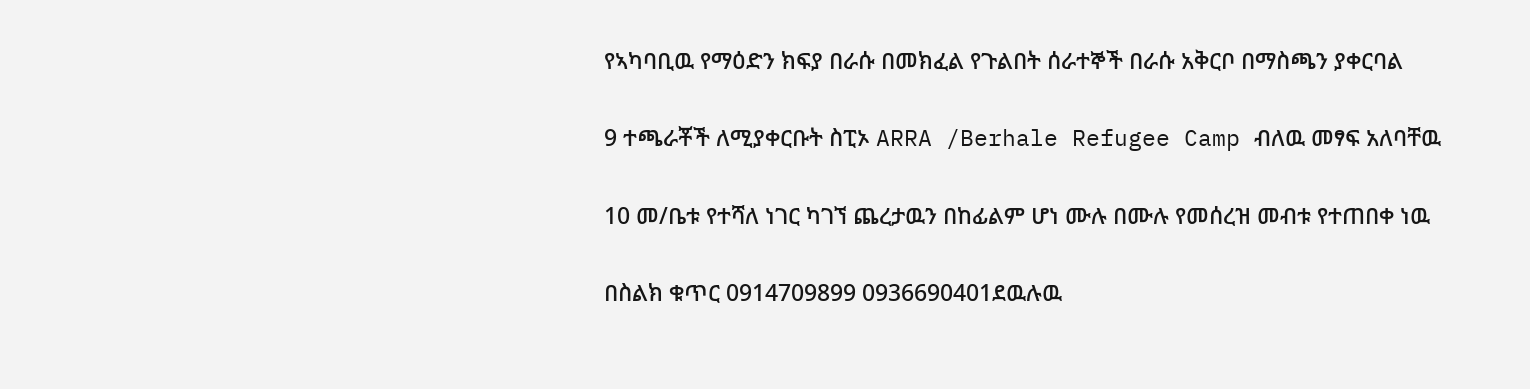የኣካባቢዉ የማዕድን ክፍያ በራሱ በመክፈል የጉልበት ሰራተኞች በራሱ አቅርቦ በማስጫን ያቀርባል

9 ተጫራቾች ለሚያቀርቡት ስፒኦ ARRA /Berhale Refugee Camp ብለዉ መፃፍ አለባቸዉ

10 መ/ቤቱ የተሻለ ነገር ካገኘ ጨረታዉን በከፊልም ሆነ ሙሉ በሙሉ የመሰረዝ መብቱ የተጠበቀ ነዉ

በስልክ ቁጥር 0914709899 0936690401ደዉሉዉ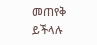መጠየቅ ይችላሉ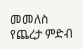መመለስ
የጨረታ ምድብ